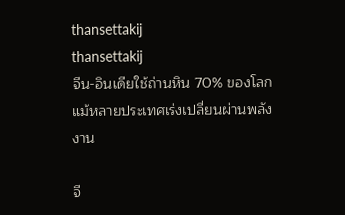thansettakij
thansettakij
จีน-อินเดียใช้ถ่านหิน 70% ของโลก แม้หลายประเทศเร่งเปลี่ยนผ่านพลังงาน

จี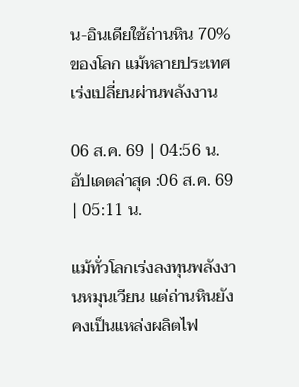น-อินเดียใช้ถ่านหิน 70% ของโลก แม้หลายประเทศเร่งเปลี่ยนผ่านพลังงาน

06 ส.ค. 69 | 04:56 น.
อัปเดตล่าสุด :06 ส.ค. 69 | 05:11 น.

แม้ทั่วโลกเร่งลงทุนพลังงานหมุนเวียน แต่ถ่านหินยังคงเป็นแหล่งผลิตไฟ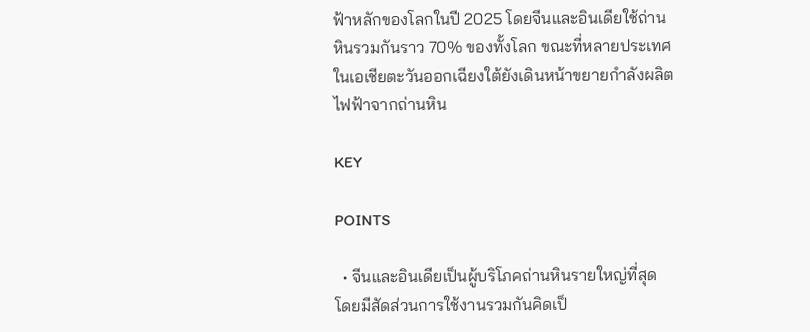ฟ้าหลักของโลกในปี 2025 โดยจีนและอินเดียใช้ถ่านหินรวมกันราว 70% ของทั้งโลก ขณะที่หลายประเทศในเอเชียตะวันออกเฉียงใต้ยังเดินหน้าขยายกำลังผลิตไฟฟ้าจากถ่านหิน

KEY

POINTS

  • จีนและอินเดียเป็นผู้บริโภคถ่านหินรายใหญ่ที่สุด โดยมีสัดส่วนการใช้งานรวมกันคิดเป็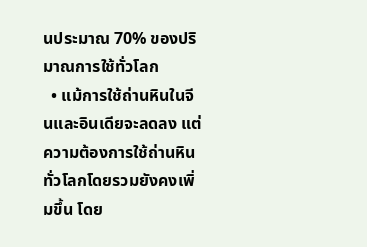นประมาณ 70% ของปริมาณการใช้ทั่วโลก
  • แม้การใช้ถ่านหินในจีนและอินเดียจะลดลง แต่ความต้องการใช้ถ่านหินทั่วโลกโดยรวมยังคงเพิ่มขึ้น โดย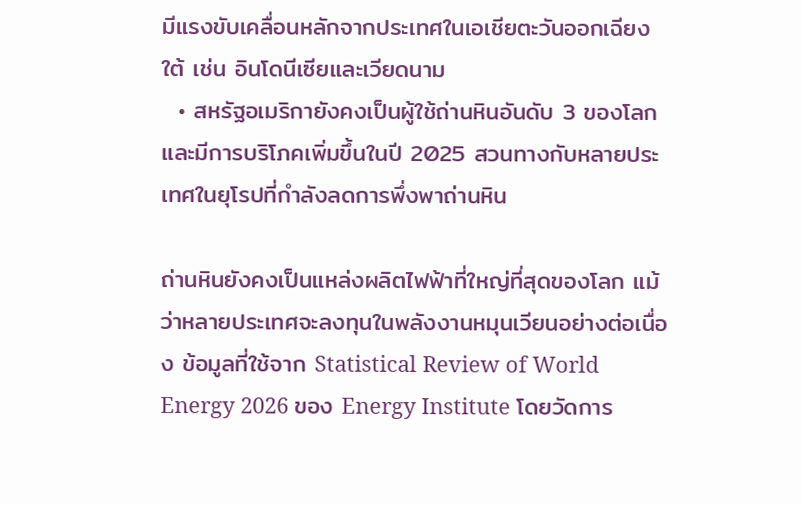มีแรงขับเคลื่อนหลักจากประเทศในเอเชียตะวันออกเฉียงใต้ เช่น อินโดนีเซียและเวียดนาม
  • สหรัฐอเมริกายังคงเป็นผู้ใช้ถ่านหินอันดับ 3 ของโลก และมีการบริโภคเพิ่มขึ้นในปี 2025 สวนทางกับหลายประเทศในยุโรปที่กำลังลดการพึ่งพาถ่านหิน

ถ่านหินยังคงเป็นแหล่งผลิตไฟฟ้าที่ใหญ่ที่สุดของโลก แม้ว่าหลายประเทศจะลงทุนในพลังงานหมุนเวียนอย่างต่อเนื่อง ข้อมูลที่ใช้จาก Statistical Review of World Energy 2026 ของ Energy Institute โดยวัดการ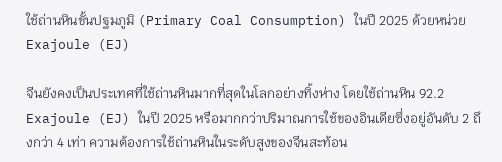ใช้ถ่านหินขั้นปฐมภูมิ (Primary Coal Consumption) ในปี 2025 ด้วยหน่วย Exajoule (EJ)

จีนยังคงเป็นประเทศที่ใช้ถ่านหินมากที่สุดในโลกอย่างทิ้งห่าง โดยใช้ถ่านหิน 92.2 Exajoule (EJ) ในปี 2025 หรือมากกว่าปริมาณการใช้ของอินเดียซึ่งอยู่อันดับ 2 ถึงกว่า 4 เท่า ความต้องการใช้ถ่านหินในระดับสูงของจีนสะท้อน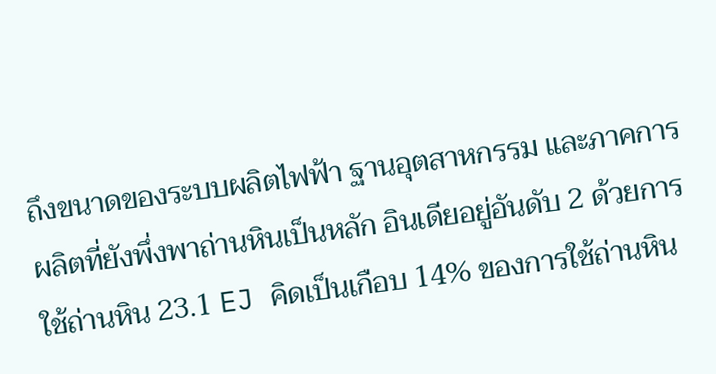ถึงขนาดของระบบผลิตไฟฟ้า ฐานอุตสาหกรรม และภาคการผลิตที่ยังพึ่งพาถ่านหินเป็นหลัก อินเดียอยู่อันดับ 2 ด้วยการใช้ถ่านหิน 23.1 EJ คิดเป็นเกือบ 14% ของการใช้ถ่านหิน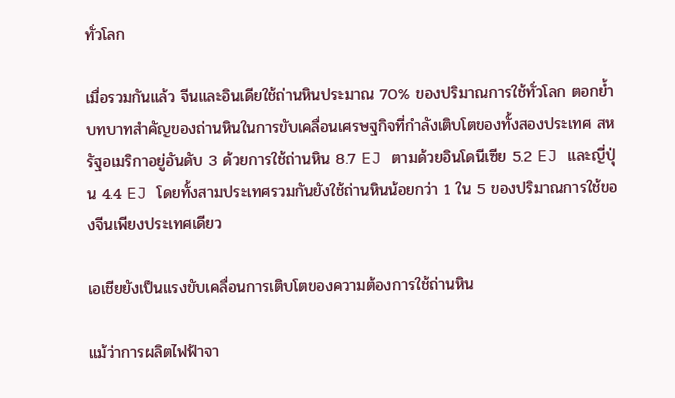ทั่วโลก

เมื่อรวมกันแล้ว จีนและอินเดียใช้ถ่านหินประมาณ 70% ของปริมาณการใช้ทั่วโลก ตอกย้ำบทบาทสำคัญของถ่านหินในการขับเคลื่อนเศรษฐกิจที่กำลังเติบโตของทั้งสองประเทศ สหรัฐอเมริกาอยู่อันดับ 3 ด้วยการใช้ถ่านหิน 8.7 EJ ตามด้วยอินโดนีเซีย 5.2 EJ และญี่ปุ่น 4.4 EJ โดยทั้งสามประเทศรวมกันยังใช้ถ่านหินน้อยกว่า 1 ใน 5 ของปริมาณการใช้ของจีนเพียงประเทศเดียว

เอเชียยังเป็นแรงขับเคลื่อนการเติบโตของความต้องการใช้ถ่านหิน

แม้ว่าการผลิตไฟฟ้าจา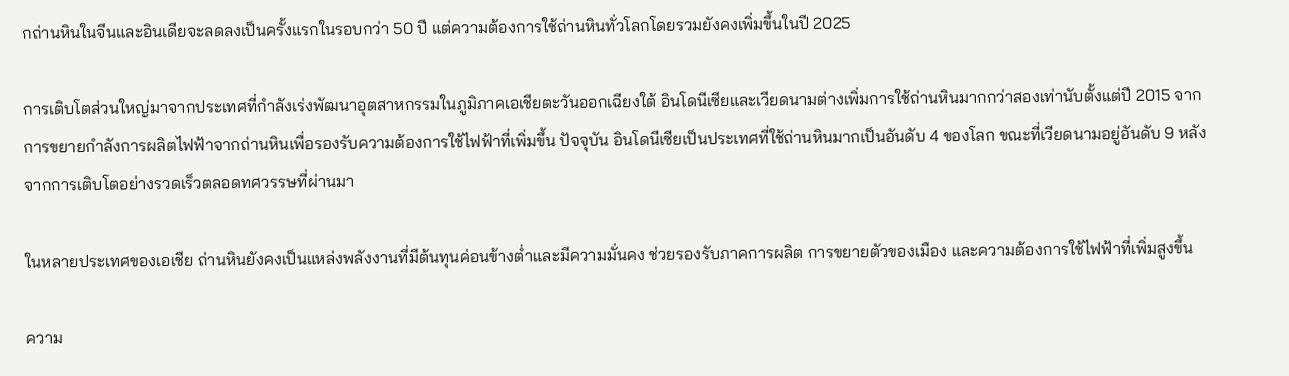กถ่านหินในจีนและอินเดียจะลดลงเป็นครั้งแรกในรอบกว่า 50 ปี แต่ความต้องการใช้ถ่านหินทั่วโลกโดยรวมยังคงเพิ่มขึ้นในปี 2025

การเติบโตส่วนใหญ่มาจากประเทศที่กำลังเร่งพัฒนาอุตสาหกรรมในภูมิภาคเอเชียตะวันออกเฉียงใต้ อินโดนีเซียและเวียดนามต่างเพิ่มการใช้ถ่านหินมากกว่าสองเท่านับตั้งแต่ปี 2015 จากการขยายกำลังการผลิตไฟฟ้าจากถ่านหินเพื่อรองรับความต้องการใช้ไฟฟ้าที่เพิ่มขึ้น ปัจจุบัน อินโดนีเซียเป็นประเทศที่ใช้ถ่านหินมากเป็นอันดับ 4 ของโลก ขณะที่เวียดนามอยู่อันดับ 9 หลังจากการเติบโตอย่างรวดเร็วตลอดทศวรรษที่ผ่านมา

ในหลายประเทศของเอเชีย ถ่านหินยังคงเป็นแหล่งพลังงานที่มีต้นทุนค่อนข้างต่ำและมีความมั่นคง ช่วยรองรับภาคการผลิต การขยายตัวของเมือง และความต้องการใช้ไฟฟ้าที่เพิ่มสูงขึ้น

ความ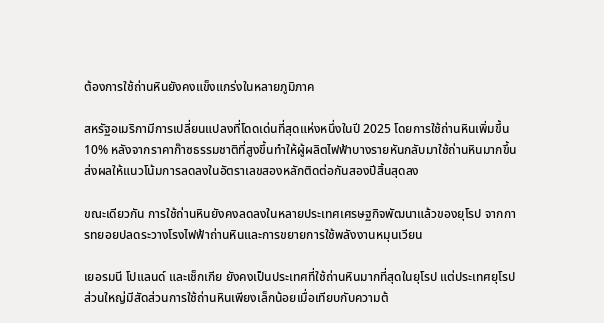ต้องการใช้ถ่านหินยังคงแข็งแกร่งในหลายภูมิภาค

สหรัฐอเมริกามีการเปลี่ยนแปลงที่โดดเด่นที่สุดแห่งหนึ่งในปี 2025 โดยการใช้ถ่านหินเพิ่มขึ้น 10% หลังจากราคาก๊าซธรรมชาติที่สูงขึ้นทำให้ผู้ผลิตไฟฟ้าบางรายหันกลับมาใช้ถ่านหินมากขึ้น ส่งผลให้แนวโน้มการลดลงในอัตราเลขสองหลักติดต่อกันสองปีสิ้นสุดลง

ขณะเดียวกัน การใช้ถ่านหินยังคงลดลงในหลายประเทศเศรษฐกิจพัฒนาแล้วของยุโรป จากการทยอยปลดระวางโรงไฟฟ้าถ่านหินและการขยายการใช้พลังงานหมุนเวียน

เยอรมนี โปแลนด์ และเช็กเกีย ยังคงเป็นประเทศที่ใช้ถ่านหินมากที่สุดในยุโรป แต่ประเทศยุโรปส่วนใหญ่มีสัดส่วนการใช้ถ่านหินเพียงเล็กน้อยเมื่อเทียบกับความต้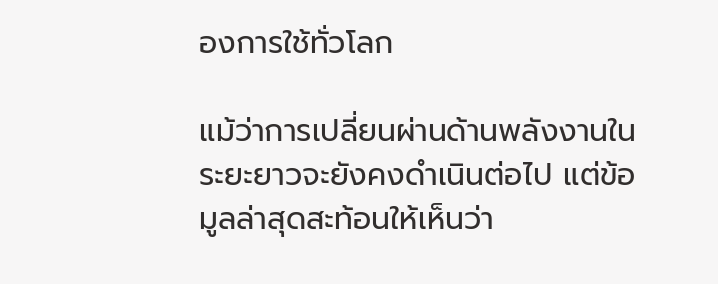องการใช้ทั่วโลก

แม้ว่าการเปลี่ยนผ่านด้านพลังงานในระยะยาวจะยังคงดำเนินต่อไป แต่ข้อมูลล่าสุดสะท้อนให้เห็นว่า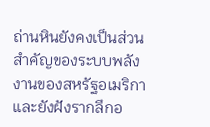ถ่านหินยังคงเป็นส่วนสำคัญของระบบพลังงานของสหรัฐอเมริกา และยังฝังรากลึกอ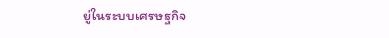ยู่ในระบบเศรษฐกิจ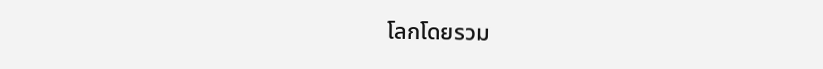โลกโดยรวม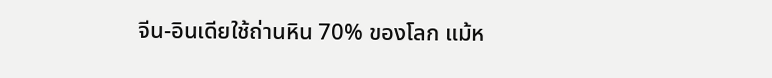จีน-อินเดียใช้ถ่านหิน 70% ของโลก แม้ห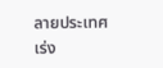ลายประเทศเร่ง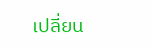เปลี่ยน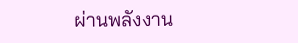ผ่านพลังงาน